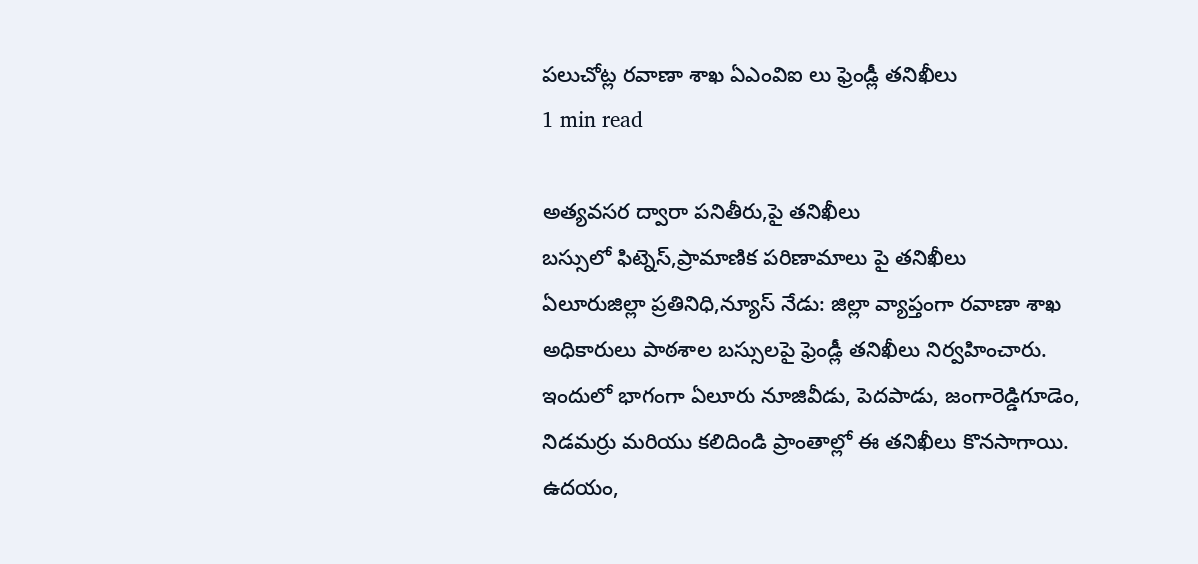పలుచోట్ల రవాణా శాఖ ఏఎంవిఐ లు ఫ్రెండ్లీ తనిఖీలు
1 min read

అత్యవసర ద్వారా పనితీరు,పై తనిఖీలు
బస్సులో ఫిట్నెస్,ప్రామాణిక పరిణామాలు పై తనిఖీలు
ఏలూరుజిల్లా ప్రతినిధి,న్యూస్ నేడు: జిల్లా వ్యాప్తంగా రవాణా శాఖ అధికారులు పాఠశాల బస్సులపై ఫ్రెండ్లీ తనిఖీలు నిర్వహించారు. ఇందులో భాగంగా ఏలూరు నూజివీడు, పెదపాడు, జంగారెడ్డిగూడెం, నిడమర్రు మరియు కలిదిండి ప్రాంతాల్లో ఈ తనిఖీలు కొనసాగాయి. ఉదయం,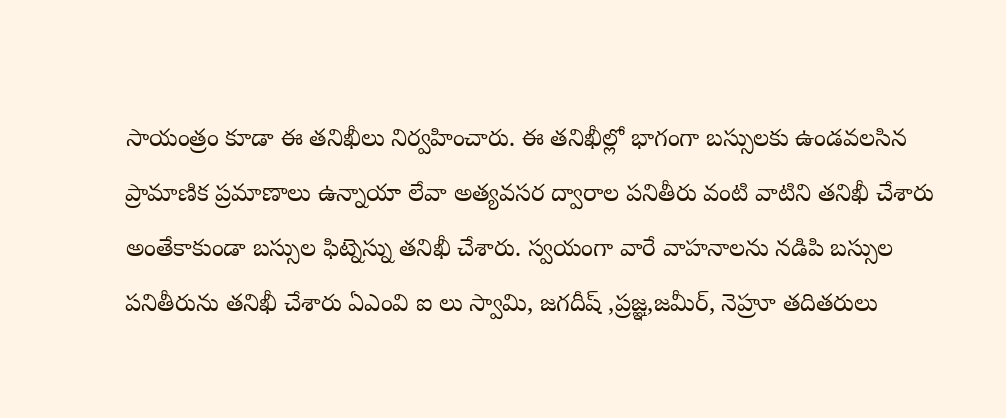సాయంత్రం కూడా ఈ తనిఖీలు నిర్వహించారు. ఈ తనిఖీల్లో భాగంగా బస్సులకు ఉండవలసిన ప్రామాణిక ప్రమాణాలు ఉన్నాయా లేవా అత్యవసర ద్వారాల పనితీరు వంటి వాటిని తనిఖీ చేశారు అంతేకాకుండా బస్సుల ఫిట్నెస్ను తనిఖీ చేశారు. స్వయంగా వారే వాహనాలను నడిపి బస్సుల పనితీరును తనిఖీ చేశారు ఏఎంవి ఐ లు స్వామి, జగదీష్ ,ప్రజ్ఞ,జమీర్, నెహ్రూ తదితరులు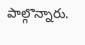పాల్గొన్నారు.